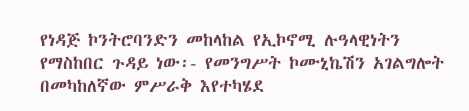የነዳጅ ኮንትሮባንድን መከላከል የኢኮኖሚ ሉዓላዊነትን የማስከበር ጉዳይ ነው፡- የመንግሥት ኮሙኒኬሽን አገልግሎት
በመካከለኛው ምሥራቅ እየተካሄደ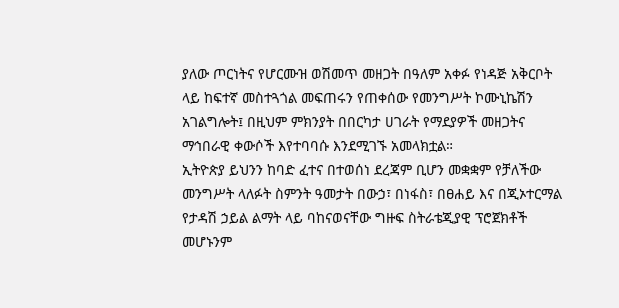ያለው ጦርነትና የሆርሙዝ ወሽመጥ መዘጋት በዓለም አቀፉ የነዳጅ አቅርቦት ላይ ከፍተኛ መስተጓጎል መፍጠሩን የጠቀሰው የመንግሥት ኮሙኒኬሽን አገልግሎት፤ በዚህም ምክንያት በበርካታ ሀገራት የማደያዎች መዘጋትና ማኅበራዊ ቀውሶች እየተባባሱ እንደሚገኙ አመላክቷል።
ኢትዮጵያ ይህንን ከባድ ፈተና በተወሰነ ደረጃም ቢሆን መቋቋም የቻለችው መንግሥት ላለፉት ስምንት ዓመታት በውኃ፣ በነፋስ፣ በፀሐይ እና በጂኦተርማል የታዳሽ ኃይል ልማት ላይ ባከናወናቸው ግዙፍ ስትራቴጂያዊ ፕሮጀክቶች መሆኑንም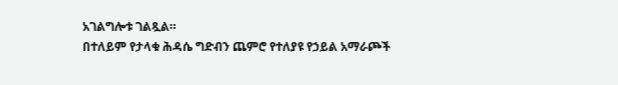አገልግሎቱ ገልጿል።
በተለይም የታላቁ ሕዳሴ ግድብን ጨምሮ የተለያዩ የኃይል አማራጮች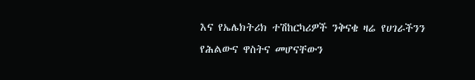እና የኤሌክትሪክ ተሽከርካሪዎች ንቅናቄ ዛሬ የሀገራችንን የሕልውና ዋስትና መሆናቸውን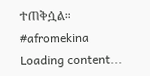ተጠቅሷል።
#afromekina
Loading content...